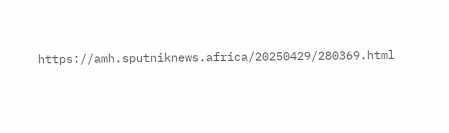https://amh.sputniknews.africa/20250429/280369.html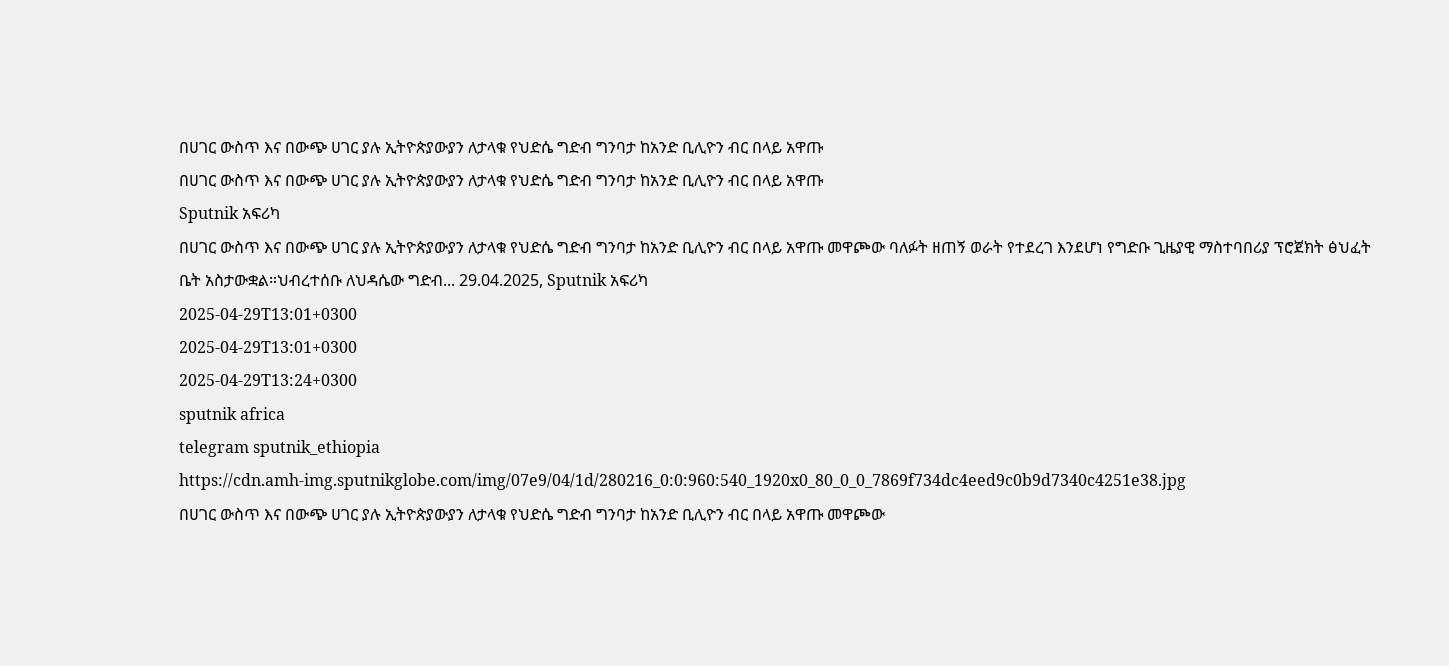በሀገር ውስጥ እና በውጭ ሀገር ያሉ ኢትዮጵያውያን ለታላቁ የህድሴ ግድብ ግንባታ ከአንድ ቢሊዮን ብር በላይ አዋጡ
በሀገር ውስጥ እና በውጭ ሀገር ያሉ ኢትዮጵያውያን ለታላቁ የህድሴ ግድብ ግንባታ ከአንድ ቢሊዮን ብር በላይ አዋጡ
Sputnik አፍሪካ
በሀገር ውስጥ እና በውጭ ሀገር ያሉ ኢትዮጵያውያን ለታላቁ የህድሴ ግድብ ግንባታ ከአንድ ቢሊዮን ብር በላይ አዋጡ መዋጮው ባለፉት ዘጠኝ ወራት የተደረገ እንደሆነ የግድቡ ጊዜያዊ ማስተባበሪያ ፕሮጀክት ፅህፈት ቤት አስታውቋል።ህብረተሰቡ ለህዳሴው ግድብ... 29.04.2025, Sputnik አፍሪካ
2025-04-29T13:01+0300
2025-04-29T13:01+0300
2025-04-29T13:24+0300
sputnik africa
telegram sputnik_ethiopia
https://cdn.amh-img.sputnikglobe.com/img/07e9/04/1d/280216_0:0:960:540_1920x0_80_0_0_7869f734dc4eed9c0b9d7340c4251e38.jpg
በሀገር ውስጥ እና በውጭ ሀገር ያሉ ኢትዮጵያውያን ለታላቁ የህድሴ ግድብ ግንባታ ከአንድ ቢሊዮን ብር በላይ አዋጡ መዋጮው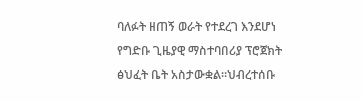ባለፉት ዘጠኝ ወራት የተደረገ እንደሆነ የግድቡ ጊዜያዊ ማስተባበሪያ ፕሮጀክት ፅህፈት ቤት አስታውቋል።ህብረተሰቡ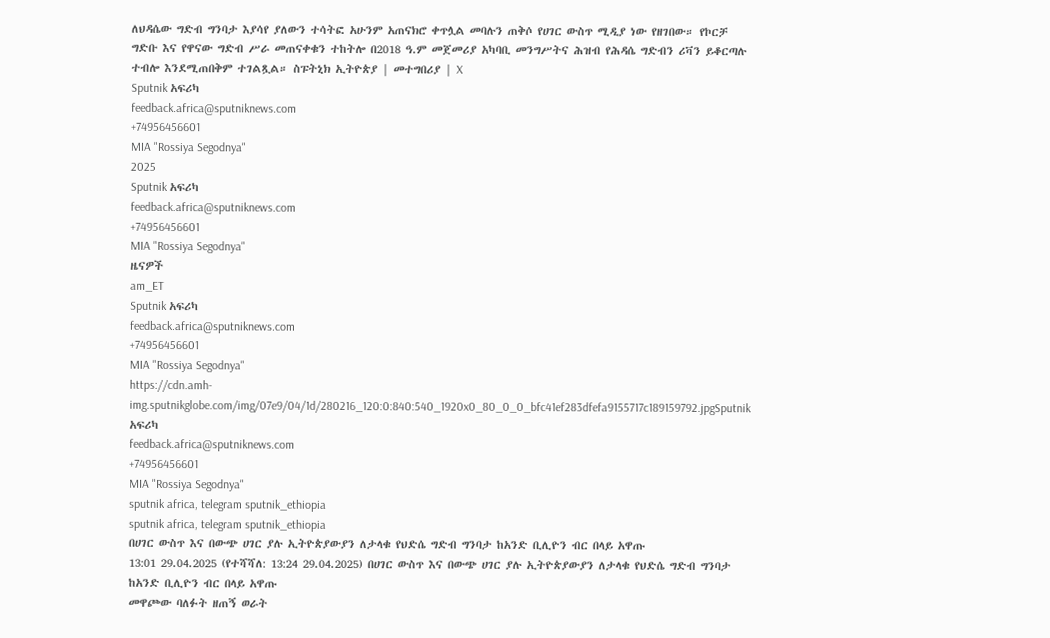ለህዳሴው ግድብ ግንባታ እያሳየ ያለውን ተሳትፎ አሁንም አጠናክሮ ቀጥሏል መባሉን ጠቅሶ የሀገር ውስጥ ሚዲያ ነው የዘገበው። የኮርቻ ግድቡ እና የዋናው ግድብ ሥራ መጠናቀቁን ተከትሎ በ2018 ዓ.ም መጀመሪያ አካባቢ መንግሥትና ሕዝብ የሕዳሴ ግድብን ሪቫን ይቆርጣሉ ተብሎ እንደሚጠበቅም ተገልጿል። ስፑትኒክ ኢትዮጵያ | መተግበሪያ | X
Sputnik አፍሪካ
feedback.africa@sputniknews.com
+74956456601
MIA "Rossiya Segodnya"
2025
Sputnik አፍሪካ
feedback.africa@sputniknews.com
+74956456601
MIA "Rossiya Segodnya"
ዜናዎች
am_ET
Sputnik አፍሪካ
feedback.africa@sputniknews.com
+74956456601
MIA "Rossiya Segodnya"
https://cdn.amh-img.sputnikglobe.com/img/07e9/04/1d/280216_120:0:840:540_1920x0_80_0_0_bfc41ef283dfefa9155717c189159792.jpgSputnik አፍሪካ
feedback.africa@sputniknews.com
+74956456601
MIA "Rossiya Segodnya"
sputnik africa, telegram sputnik_ethiopia
sputnik africa, telegram sputnik_ethiopia
በሀገር ውስጥ እና በውጭ ሀገር ያሉ ኢትዮጵያውያን ለታላቁ የህድሴ ግድብ ግንባታ ከአንድ ቢሊዮን ብር በላይ አዋጡ
13:01 29.04.2025 (የተሻሻለ: 13:24 29.04.2025) በሀገር ውስጥ እና በውጭ ሀገር ያሉ ኢትዮጵያውያን ለታላቁ የህድሴ ግድብ ግንባታ ከአንድ ቢሊዮን ብር በላይ አዋጡ
መዋጮው ባለፉት ዘጠኝ ወራት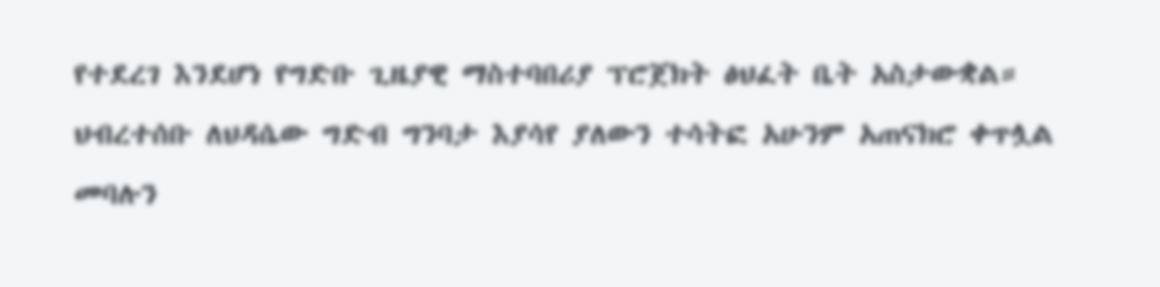የተደረገ እንደሆነ የግድቡ ጊዜያዊ ማስተባበሪያ ፕሮጀክት ፅህፈት ቤት አስታውቋል።
ህብረተሰቡ ለህዳሴው ግድብ ግንባታ እያሳየ ያለውን ተሳትፎ አሁንም አጠናክሮ ቀጥሏል መባሉን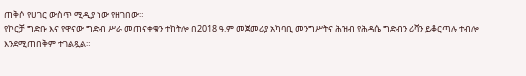ጠቅሶ የሀገር ውስጥ ሚዲያ ነው የዘገበው።
የኮርቻ ግድቡ እና የዋናው ግድብ ሥራ መጠናቀቁን ተከትሎ በ2018 ዓ.ም መጀመሪያ አካባቢ መንግሥትና ሕዝብ የሕዳሴ ግድብን ሪቫን ይቆርጣሉ ተብሎ እንደሚጠበቅም ተገልጿል።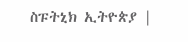ስፑትኒክ ኢትዮጵያ |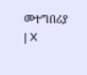መተግበሪያ | X